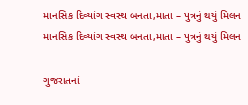માનસિક દિવ્યાંગ સ્વસ્થ બનતા,માતા – પુત્રનું થયું મિલન
માનસિક દિવ્યાંગ સ્વસ્થ બનતા,માતા – પુત્રનું થયું મિલન

ગુજરાતનાં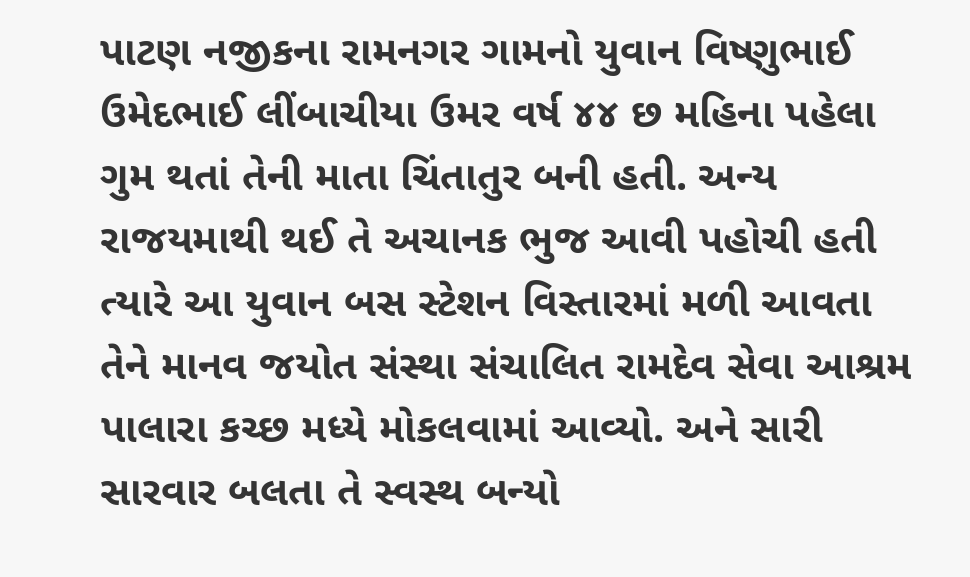પાટણ નજીકના રામનગર ગામનો યુવાન વિષ્ણુભાઈ ઉમેદભાઈ લીંબાચીયા ઉમર વર્ષ ૪૪ છ મહિના પહેલા ગુમ થતાં તેની માતા ચિંતાતુર બની હતી. અન્ય રાજયમાથી થઈ તે અચાનક ભુજ આવી પહોચી હતી ત્યારે આ યુવાન બસ સ્ટેશન વિસ્તારમાં મળી આવતા તેને માનવ જયોત સંસ્થા સંચાલિત રામદેવ સેવા આશ્રમ પાલારા કચ્છ મધ્યે મોકલવામાં આવ્યો. અને સારી સારવાર બલતા તે સ્વસ્થ બન્યો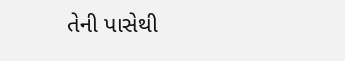તેની પાસેથી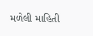મળેલી માહિતી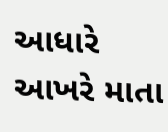આધારે આખરે માતા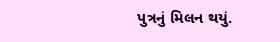પુત્રનું મિલન થયું.